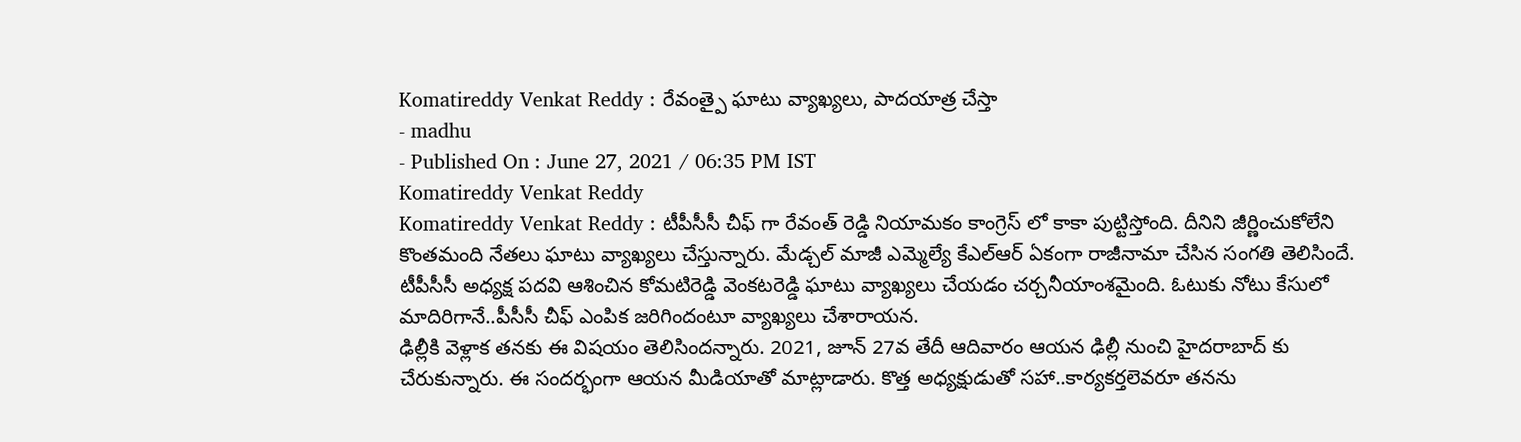Komatireddy Venkat Reddy : రేవంత్పై ఘాటు వ్యాఖ్యలు, పాదయాత్ర చేస్తా
- madhu
- Published On : June 27, 2021 / 06:35 PM IST
Komatireddy Venkat Reddy
Komatireddy Venkat Reddy : టీపీసీసీ చీఫ్ గా రేవంత్ రెడ్డి నియామకం కాంగ్రెస్ లో కాకా పుట్టిస్తోంది. దీనిని జీర్ణించుకోలేని కొంతమంది నేతలు ఘాటు వ్యాఖ్యలు చేస్తున్నారు. మేడ్చల్ మాజీ ఎమ్మెల్యే కేఎల్ఆర్ ఏకంగా రాజీనామా చేసిన సంగతి తెలిసిందే. టీపీసీసీ అధ్యక్ష పదవి ఆశించిన కోమటిరెడ్డి వెంకటరెడ్డి ఘాటు వ్యాఖ్యలు చేయడం చర్చనీయాంశమైంది. ఓటుకు నోటు కేసులో మాదిరిగానే..పీసీసీ చీఫ్ ఎంపిక జరిగిందంటూ వ్యాఖ్యలు చేశారాయన.
ఢిల్లీకి వెళ్లాక తనకు ఈ విషయం తెలిసిందన్నారు. 2021, జూన్ 27వ తేదీ ఆదివారం ఆయన ఢిల్లీ నుంచి హైదరాబాద్ కు చేరుకున్నారు. ఈ సందర్భంగా ఆయన మీడియాతో మాట్లాడారు. కొత్త అధ్యక్షుడుతో సహా..కార్యకర్తలెవరూ తనను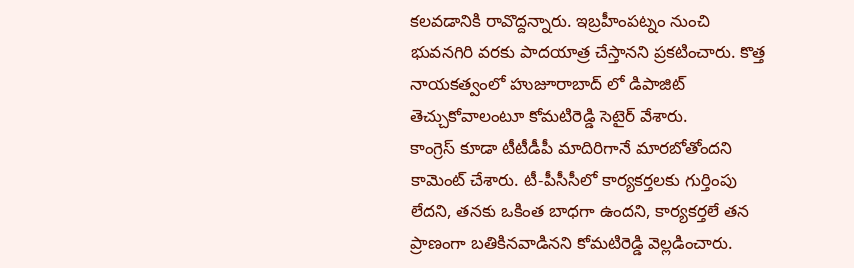కలవడానికి రావొద్దన్నారు. ఇబ్రహీంపట్నం నుంచి భువనగిరి వరకు పాదయాత్ర చేస్తానని ప్రకటించారు. కొత్త నాయకత్వంలో హుజూరాబాద్ లో డిపాజిట్ తెచ్చుకోవాలంటూ కోమటిరెడ్డి సెటైర్ వేశారు.
కాంగ్రెస్ కూడా టీటీడీపీ మాదిరిగానే మారబోతోందని కామెంట్ చేశారు. టీ-పీసీసీలో కార్యకర్తలకు గుర్తింపు లేదని, తనకు ఒకింత బాధగా ఉందని, కార్యకర్తలే తన ప్రాణంగా బతికినవాడినని కోమటిరెడ్డి వెల్లడించారు.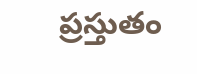ప్రస్తుతం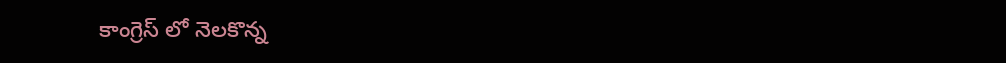కాంగ్రెస్ లో నెలకొన్న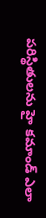పరిస్థితులను హై కమాండ్ ఎలా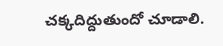చక్కదిద్దుతుందో చూడాలి.